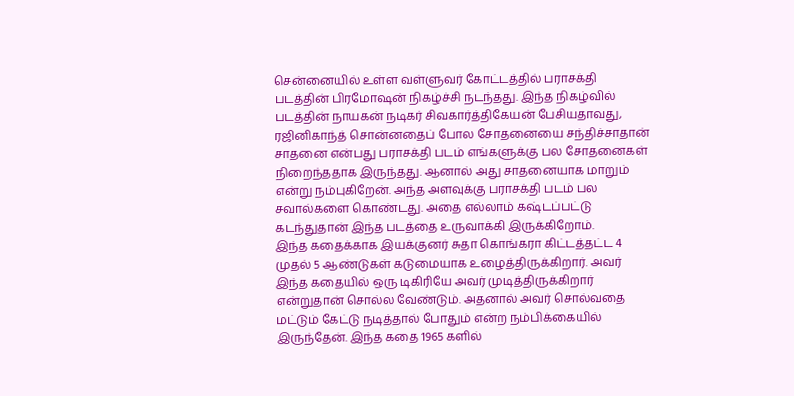சென்னையில் உள்ள வள்ளுவர் கோட்டத்தில் பராசக்தி படத்தின் பிரமோஷன் நிகழ்ச்சி நடந்தது. இந்த நிகழ்வில் படத்தின் நாயகன் நடிகர் சிவகார்த்திகேயன் பேசியதாவது, ரஜினிகாந்த் சொன்னதைப் போல சோதனையை சந்திச்சாதான் சாதனை என்பது பராசக்தி படம் எங்களுக்கு பல சோதனைகள் நிறைந்ததாக இருந்தது. ஆனால் அது சாதனையாக மாறும் என்று நம்புகிறேன். அந்த அளவுக்கு பராசக்தி படம் பல சவால்களை கொண்டது. அதை எல்லாம் கஷ்டப்பட்டு கடந்துதான் இந்த படத்தை உருவாக்கி இருக்கிறோம்.
இந்த கதைக்காக இயக்குனர் சுதா கொங்கரா கிட்டத்தட்ட 4 முதல் 5 ஆண்டுகள் கடுமையாக உழைத்திருக்கிறார். அவர் இந்த கதையில் ஒரு டிகிரியே அவர் முடித்திருக்கிறார் என்றுதான் சொல்ல வேண்டும். அதனால் அவர் சொல்வதை மட்டும் கேட்டு நடித்தால் போதும் என்ற நம்பிக்கையில் இருந்தேன். இந்த கதை 1965 களில்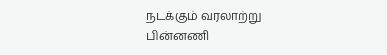நடக்கும் வரலாற்று பின்னணி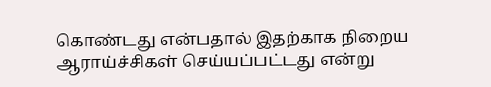கொண்டது என்பதால் இதற்காக நிறைய ஆராய்ச்சிகள் செய்யப்பட்டது என்று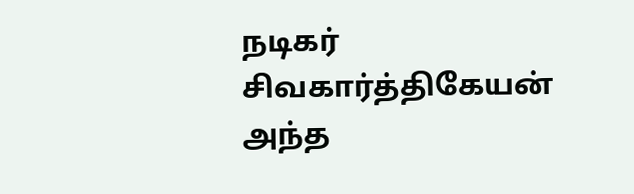நடிகர் சிவகார்த்திகேயன் அந்த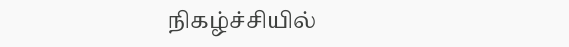நிகழ்ச்சியில்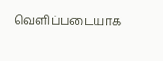வெளிப்படையாக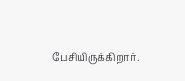பேசியிருக்கிறார்.